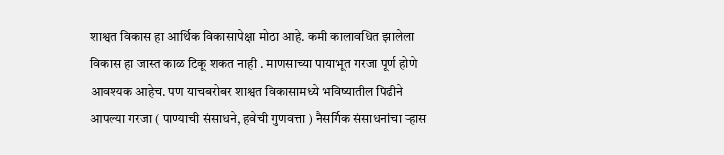शाश्वत विकास हा आर्थिक विकासापेक्षा मोठा आहे. कमी कालावधित झालेला विकास हा जास्त काळ टिकू शकत नाही . माणसाच्या पायाभूत गरजा पूर्ण होणे आवश्यक आहेच. पण याचबरोबर शाश्वत विकासामध्ये भविष्यातील पिढीने आपल्या गरजा ( पाण्याची संसाधने, हवेची गुणवत्ता ) नैसर्गिक संसाधनांचा ऱ्हास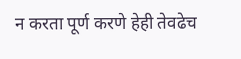न करता पूर्ण करणे हेही तेवढेच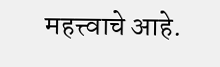महत्त्वाचे आहे.